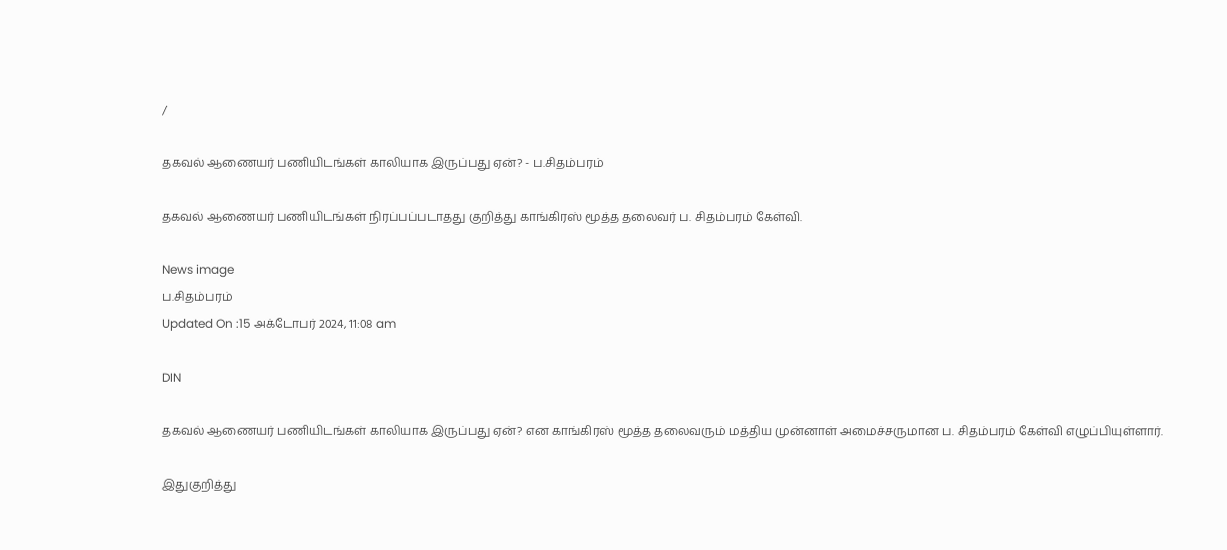/

தகவல் ஆணையர் பணியிடங்கள் காலியாக இருப்பது ஏன்? - ப.சிதம்பரம்

தகவல் ஆணையர் பணியிடங்கள் நிரப்பப்படாதது குறித்து காங்கிரஸ் மூத்த தலைவர் ப. சிதம்பரம் கேள்வி.

News image
ப.சிதம்பரம்
Updated On :15 அக்டோபர் 2024, 11:08 am

DIN

தகவல் ஆணையர் பணியிடங்கள் காலியாக இருப்பது ஏன்? என காங்கிரஸ் மூத்த தலைவரும் மத்திய முன்னாள் அமைச்சருமான ப. சிதம்பரம் கேள்வி எழுப்பியுள்ளார்.

இதுகுறித்து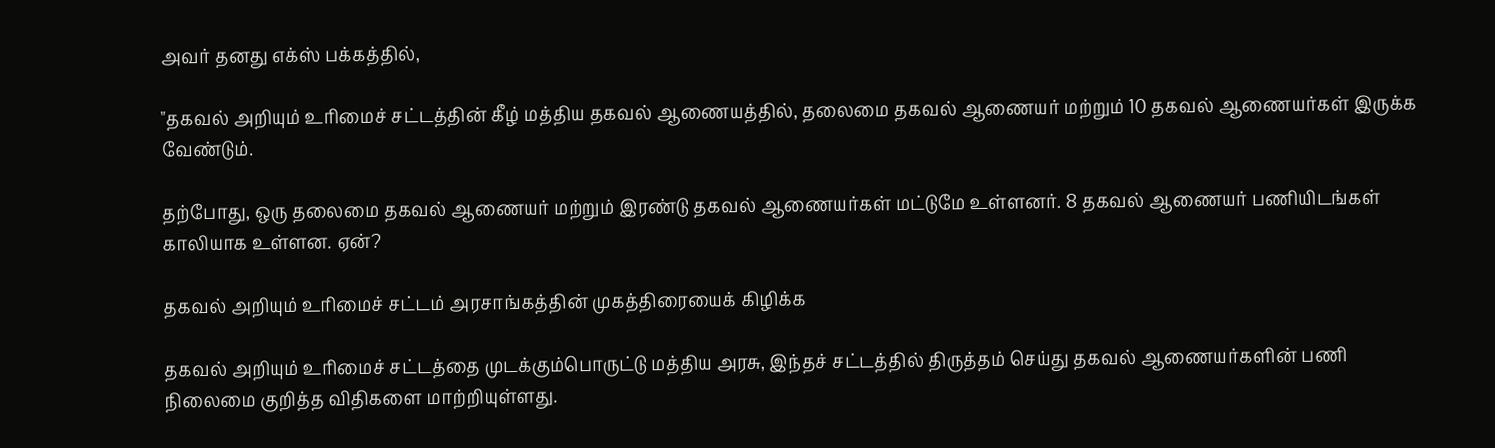அவர் தனது எக்ஸ் பக்கத்தில்,

"தகவல் அறியும் உரிமைச் சட்டத்தின் கீழ் மத்திய தகவல் ஆணையத்தில், தலைமை தகவல் ஆணையர் மற்றும் 10 தகவல் ஆணையர்கள் இருக்க வேண்டும்.

தற்போது, ஒரு தலைமை தகவல் ஆணையர் மற்றும் இரண்டு தகவல் ஆணையர்கள் மட்டுமே உள்ளனர். 8 தகவல் ஆணையர் பணியிடங்கள் காலியாக உள்ளன. ஏன்?

தகவல் அறியும் உரிமைச் சட்டம் அரசாங்கத்தின் முகத்திரையைக் கிழிக்க

தகவல் அறியும் உரிமைச் சட்டத்தை முடக்கும்பொருட்டு மத்திய அரசு, இந்தச் சட்டத்தில் திருத்தம் செய்து தகவல் ஆணையர்களின் பணி நிலைமை குறித்த விதிகளை மாற்றியுள்ளது.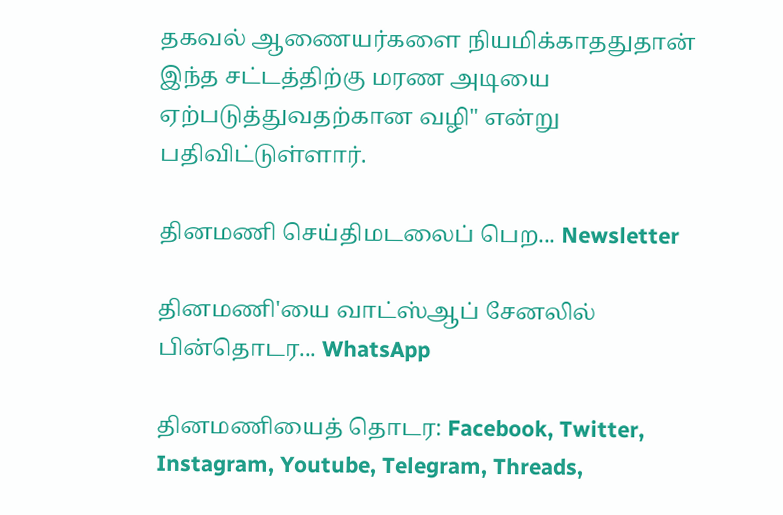தகவல் ஆணையர்களை நியமிக்காததுதான் இந்த சட்டத்திற்கு மரண அடியை ஏற்படுத்துவதற்கான வழி" என்று பதிவிட்டுள்ளார்.

தினமணி செய்திமடலைப் பெற... Newsletter

தினமணி'யை வாட்ஸ்ஆப் சேனலில் பின்தொடர... WhatsApp

தினமணியைத் தொடர: Facebook, Twitter, Instagram, Youtube, Telegram, Threads,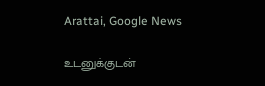Arattai, Google News

உடனுக்குடன்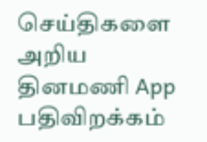செய்திகளை அறிய தினமணி App பதிவிறக்கம்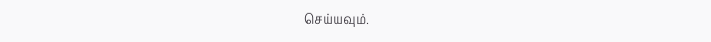செய்யவும்.